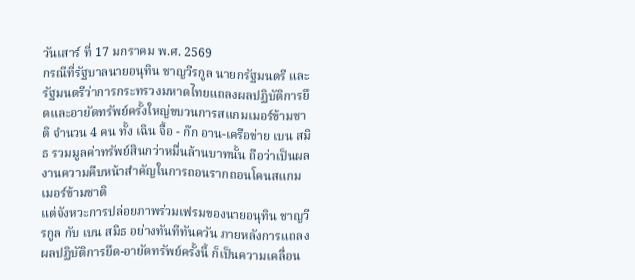วันเสาร์ ที่ 17 มกราคม พ.ศ. 2569
กรณีที่รัฐบาลนายอนุทิน ชาญวีรกูล นายกรัฐมนตรี และรัฐมนตรีว่าการกระทรวงมหาดไทยแถลงผลปฏิบัติการยึดและอายัดทรัพย์ครั้งใหญ่ขบวนการสแกมเมอร์ข้ามชาติ จำนวน 4 คน ทั้ง เฉิน จื้อ - ก๊ก อาน-เครือข่าย เบน สมิธ รวมมูลค่าทรัพย์สินกว่าหมื่นล้านบาทนั้น ถือว่าเป็นผลงานความคืบหน้าสำคัญในการถอนรากถอนโคนสแกมเมอร์ข้ามชาติ
แต่จังหวะการปล่อยภาพร่วมเฟรมของนายอนุทิน ชาญวีรกูล กับ เบน สมิธ อย่างทันทีทันควัน ภายหลังการแถลงผลปฏิบัติการยึด-อายัดทรัพย์ครั้งนี้ ก็เป็นความเคลื่อน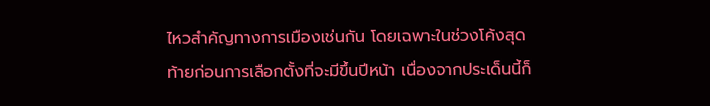ไหวสำคัญทางการเมืองเช่นกัน โดยเฉพาะในช่วงโค้งสุดท้ายก่อนการเลือกตั้งที่จะมีขึ้นปีหน้า เนื่องจากประเด็นนี้ก็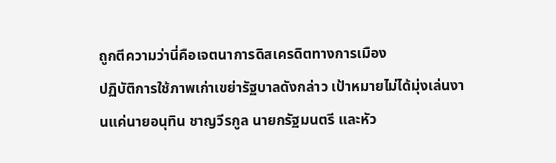ถูกตีความว่านี่คือเจตนาการดิสเครดิตทางการเมือง
ปฏิบัติการใช้ภาพเก่าเขย่ารัฐบาลดังกล่าว เป้าหมายไม่ได้มุ่งเล่นงานแค่นายอนุทิน ชาญวีรกูล นายกรัฐมนตรี และหัว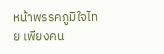หน้าพรรคภูมิใจไทย เพียงคน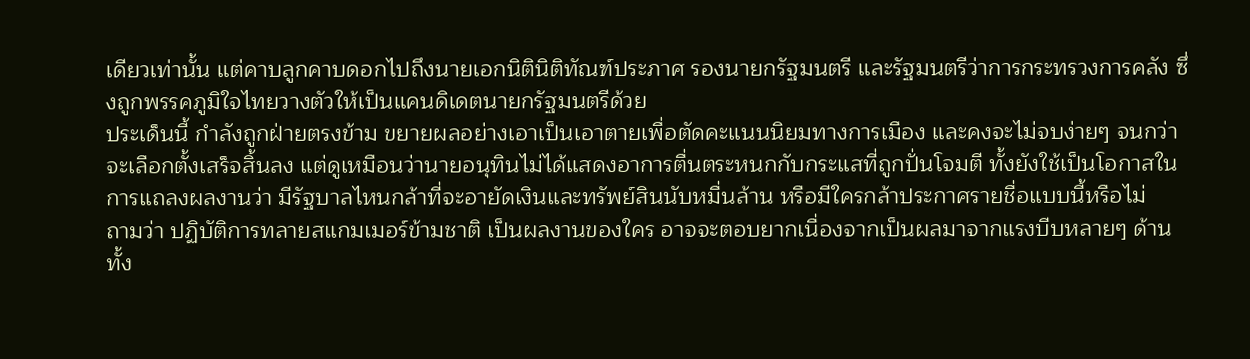เดียวเท่านั้น แต่คาบลูกคาบดอกไปถึงนายเอกนิตินิติทัณฑ์ประภาศ รองนายกรัฐมนตรี และรัฐมนตรีว่าการกระทรวงการคลัง ซึ่งถูกพรรคภูมิใจไทยวางตัวให้เป็นแคนดิเดตนายกรัฐมนตรีด้วย
ประเด็นนี้ กำลังถูกฝ่ายตรงข้าม ขยายผลอย่างเอาเป็นเอาตายเพื่อตัดคะแนนนิยมทางการเมือง และคงจะไม่จบง่ายๆ จนกว่าจะเลือกตั้งเสร็จสิ้นลง แต่ดูเหมือนว่านายอนุทินไม่ได้แสดงอาการตื่นตระหนกกับกระแสที่ถูกปั่นโจมตี ทั้งยังใช้เป็นโอกาสในการแถลงผลงานว่า มีรัฐบาลไหนกล้าที่จะอายัดเงินและทรัพย์สินนับหมื่นล้าน หรือมีใครกล้าประกาศรายชื่อแบบนี้หรือไม่
ถามว่า ปฏิบัติการทลายสแกมเมอร์ข้ามชาติ เป็นผลงานของใคร อาจจะตอบยากเนื่องจากเป็นผลมาจากแรงบีบหลายๆ ด้าน ทั้ง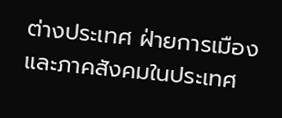ต่างประเทศ ฝ่ายการเมือง และภาคสังคมในประเทศ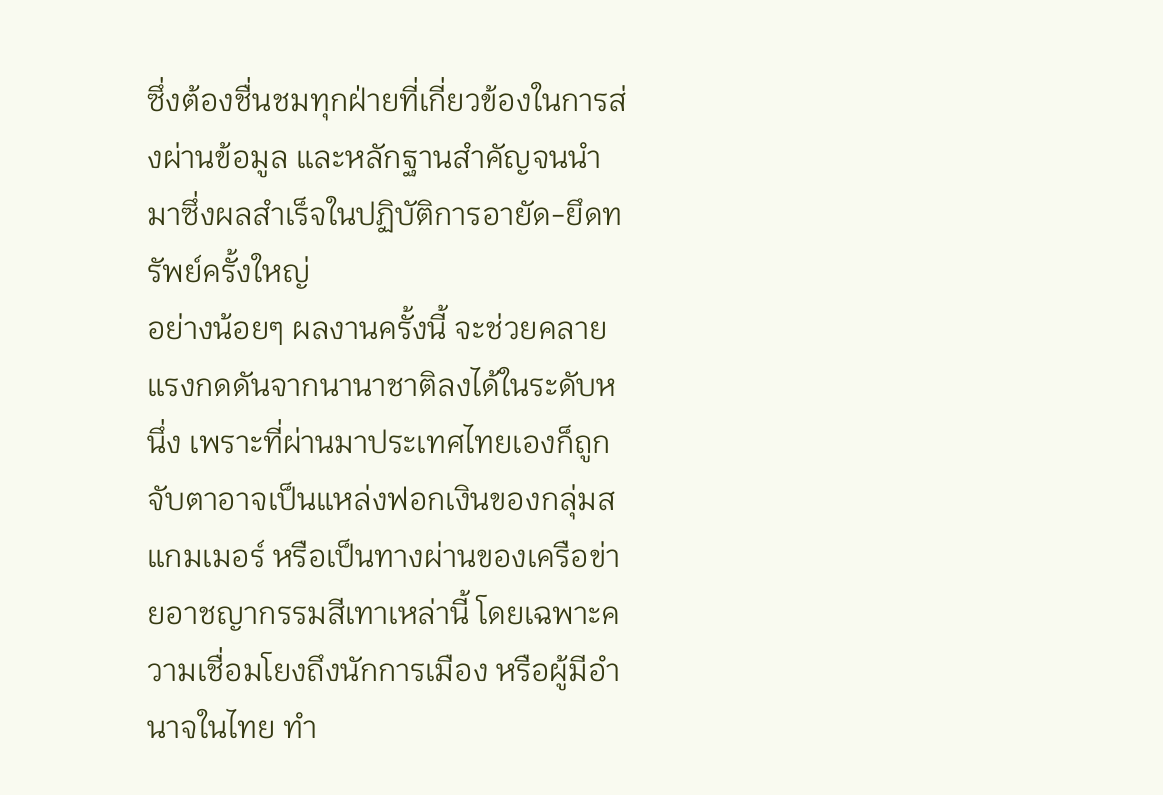ซึ่งต้องชื่นชมทุกฝ่ายที่เกี่ยวข้องในการส่งผ่านข้อมูล และหลักฐานสำคัญจนนำมาซึ่งผลสำเร็จในปฏิบัติการอายัด-ยึดทรัพย์ครั้งใหญ่
อย่างน้อยๆ ผลงานครั้งนี้ จะช่วยคลายแรงกดดันจากนานาชาติลงได้ในระดับหนึ่ง เพราะที่ผ่านมาประเทศไทยเองก็ถูกจับตาอาจเป็นแหล่งฟอกเงินของกลุ่มสแกมเมอร์ หรือเป็นทางผ่านของเครือข่ายอาชญากรรมสีเทาเหล่านี้ โดยเฉพาะความเชื่อมโยงถึงนักการเมือง หรือผู้มีอำนาจในไทย ทำ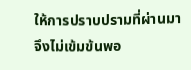ให้การปราบปรามที่ผ่านมาจึงไม่เข้มข้นพอ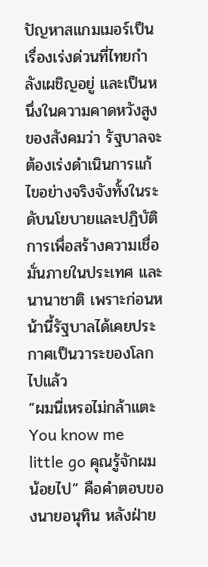ปัญหาสแกมเมอร์เป็นเรื่องเร่งด่วนที่ไทยกำลังเผชิญอยู่ และเป็นหนึ่งในความคาดหวังสูงของสังคมว่า รัฐบาลจะต้องเร่งดำเนินการแก้ไขอย่างจริงจังทั้งในระดับนโยบายและปฏิบัติการเพื่อสร้างความเชื่อมั่นภายในประเทศ และนานาชาติ เพราะก่อนหน้านี้รัฐบาลได้เคยประกาศเป็นวาระของโลกไปแล้ว
“ผมนี่เหรอไม่กล้าแตะ You know me little go คุณรู้จักผมน้อยไป” คือคำตอบของนายอนุทิน หลังฝ่าย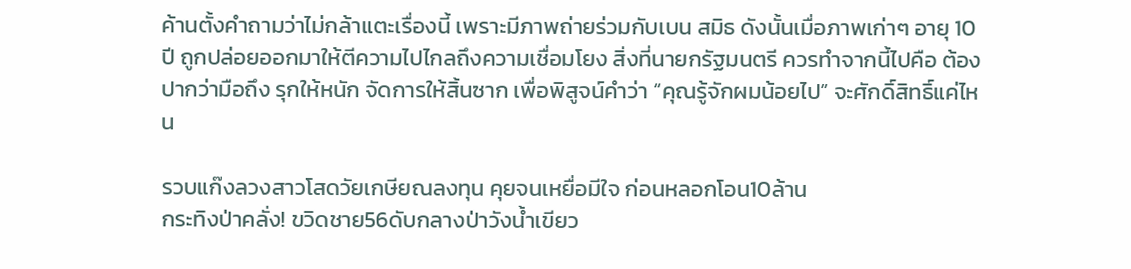ค้านตั้งคำถามว่าไม่กล้าแตะเรื่องนี้ เพราะมีภาพถ่ายร่วมกับเบน สมิธ ดังนั้นเมื่อภาพเก่าๆ อายุ 10 ปี ถูกปล่อยออกมาให้ตีความไปไกลถึงความเชื่อมโยง สิ่งที่นายกรัฐมนตรี ควรทำจากนี้ไปคือ ต้องปากว่ามือถึง รุกให้หนัก จัดการให้สิ้นซาก เพื่อพิสูจน์คำว่า “คุณรู้จักผมน้อยไป” จะศักดิ์สิทธิ์แค่ไหน

รวบแก๊งลวงสาวโสดวัยเกษียณลงทุน คุยจนเหยื่อมีใจ ก่อนหลอกโอน10ล้าน
กระทิงป่าคลั่ง! ขวิดชาย56ดับกลางป่าวังน้ำเขียว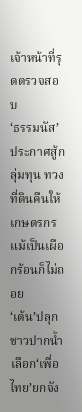เจ้าหน้าที่รุดตรวจสอบ
‘ธรรมนัส’ประกาศสู้กลุ่มทุน ทวงที่ดินคืนให้เกษตรกร แม้เป็นเผือกร้อนก็ไม่ถอย
‘เต้น’ปลุกชาวปากน้ำ เลือก‘เพื่อไทย’ยกจัง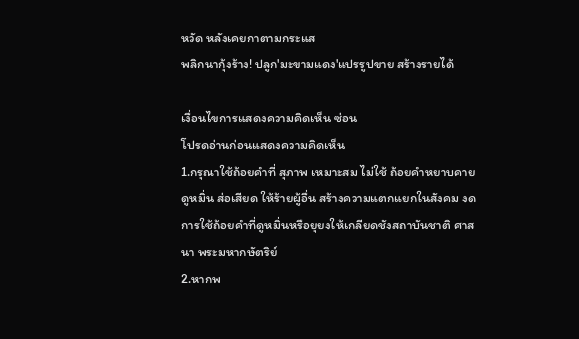หวัด หลังเคยกาตามกระแส
พลิกนากุ้งร้าง! ปลูก'มะขามแดง'แปรรูปขาย สร้างรายได้

เงื่อนไขการแสดงความคิดเห็น ซ่อน
โปรดอ่านก่อนแสดงความคิดเห็น
1.กรุณาใช้ถ้อยคำที่ สุภาพ เหมาะสม ไม่ใช้ ถ้อยคำหยาบคาย ดูหมิ่น ส่อเสียด ให้ร้ายผู้อื่น สร้างความแตกแยกในสังคม งดการใช้ถ้อยคำที่ดูหมิ่นหรือยุยงให้เกลียดชังสถาบันชาติ ศาสนา พระมหากษัตริย์
2.หากพ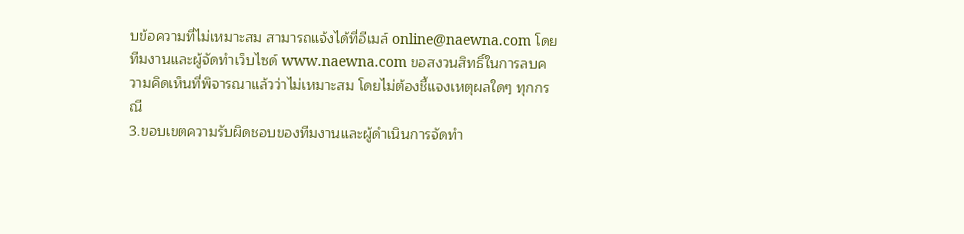บข้อความที่ไม่เหมาะสม สามารถแจ้งได้ที่อีเมล์ online@naewna.com โดยทีมงานและผู้จัดทำเว็บไซด์ www.naewna.com ขอสงวนสิทธิ์ในการลบความคิดเห็นที่พิจารณาแล้วว่าไม่เหมาะสม โดยไม่ต้องชี้แจงเหตุผลใดๆ ทุกกรณี
3.ขอบเขตความรับผิดชอบของทีมงานและผู้ดำเนินการจัดทำ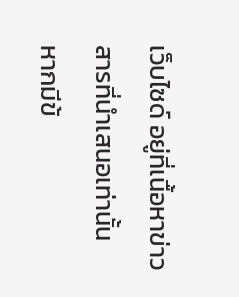เว็บไซด์ อยู่ที่เนื้อหาข่าวสารที่นำเสนอเท่านั้น หากมีข้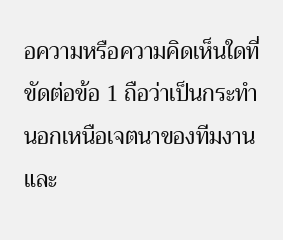อความหรือความคิดเห็นใดที่ขัดต่อข้อ 1 ถือว่าเป็นกระทำนอกเหนือเจตนาของทีมงานและ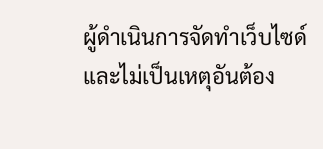ผู้ดำเนินการจัดทำเว็บไซด์ และไม่เป็นเหตุอันต้อง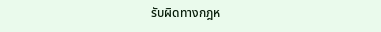รับผิดทางกฎห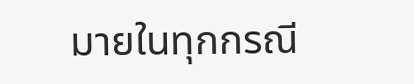มายในทุกกรณี